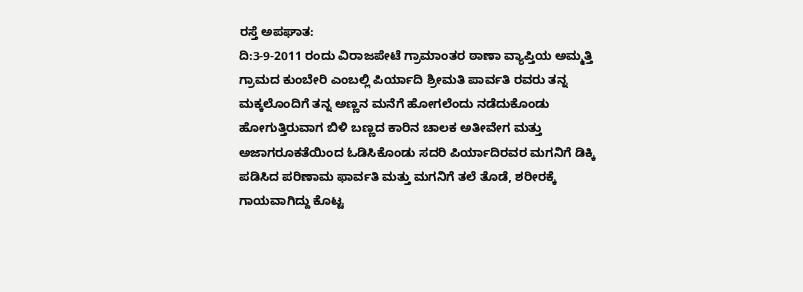ರಸ್ತೆ ಅಪಘಾತ:
ದಿ:3-9-2011 ರಂದು ವಿರಾಜಪೇಟೆ ಗ್ರಾಮಾಂತರ ಠಾಣಾ ವ್ಯಾಪ್ತಿಯ ಅಮ್ಮತ್ತಿ ಗ್ರಾಮದ ಕುಂಬೇರಿ ಎಂಬಲ್ಲಿ ಪಿರ್ಯಾದಿ ಶ್ರೀಮತಿ ಪಾರ್ವತಿ ರವರು ತನ್ನ ಮಕ್ಕಲೊಂದಿಗೆ ತನ್ನ ಅಣ್ಣನ ಮನೆಗೆ ಹೋಗಲೆಂದು ನಡೆದುಕೊಂಡು ಹೋಗುತ್ತಿರುವಾಗ ಬಿಳಿ ಬಣ್ಣದ ಕಾರಿನ ಚಾಲಕ ಅತೀವೇಗ ಮತ್ತು ಅಜಾಗರೂಕತೆಯಿಂದ ಓಡಿಸಿಕೊಂಡು ಸದರಿ ಪಿರ್ಯಾದಿರವರ ಮಗನಿಗೆ ಡಿಕ್ಕಿ ಪಡಿಸಿದ ಪರಿಣಾಮ ಫಾರ್ವತಿ ಮತ್ತು ಮಗನಿಗೆ ತಲೆ ತೊಡೆ, ಶರೀರಕ್ಕೆ ಗಾಯವಾಗಿದ್ದು ಕೊಟ್ಟ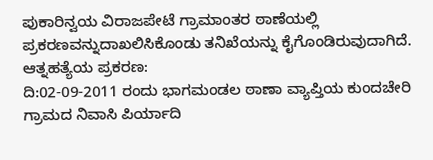ಪುಕಾರಿನ್ವಯ ವಿರಾಜಪೇಟೆ ಗ್ರಾಮಾಂತರ ಠಾಣೆಯಲ್ಲಿ ಪ್ರಕರಣವನ್ನುದಾಖಲಿಸಿಕೊಂಡು ತನಿಖೆಯನ್ನು ಕೈಗೊಂಡಿರುವುದಾಗಿದೆ.
ಆತ್ನಹತ್ಯೆಯ ಪ್ರಕರಣ:
ದಿ:02-09-2011 ರಂದು ಭಾಗಮಂಡಲ ಠಾಣಾ ವ್ಯಾಪ್ತಿಯ ಕುಂದಚೇರಿ ಗ್ರಾಮದ ನಿವಾಸಿ ಪಿರ್ಯಾದಿ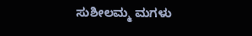ಸುಶೀಲಮ್ಮ ಮಗಳು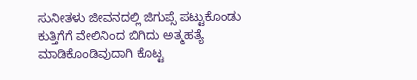ಸುನೀತಳು ಜೀವನದಲ್ಲಿ ಜಿಗುಪ್ಸೆ ಪಟ್ಟುಕೊಂಡು ಕುತ್ತಿಗೆಗೆ ವೇಲಿನಿಂದ ಬಿಗಿದು ಅತ್ಮಹತ್ಯೆ ಮಾಡಿಕೊಂಡಿವುದಾಗಿ ಕೊಟ್ಟ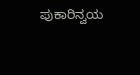ಪುಕಾರಿನ್ವಯ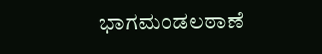ಭಾಗಮಂಡಲಠಾಣೆ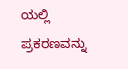ಯಲ್ಲಿ ಪ್ರಕರಣವನ್ನು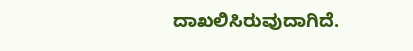ದಾಖಲಿಸಿರುವುದಾಗಿದೆ.